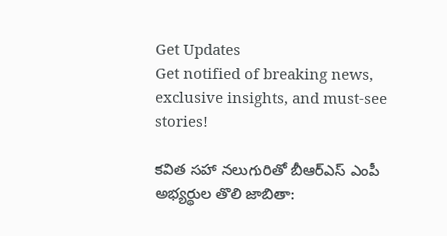Get Updates
Get notified of breaking news, exclusive insights, and must-see stories!

కవిత సహా నలుగురితో బీఆర్ఎస్ ఎంపీ అభ్యర్థుల తొలి జాబితా: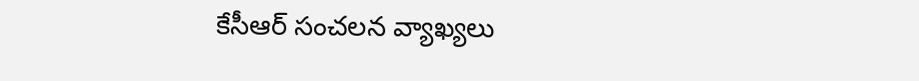కేసీఆర్ సంచలన వ్యాఖ్యలు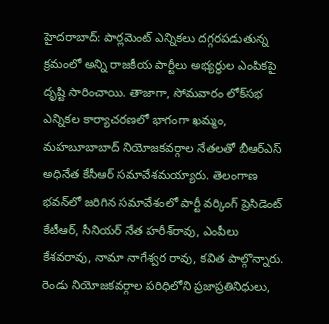హైదరాబాద్: పార్లమెంట్ ఎన్నికలు దగ్గరపడుతున్న క్రమంలో అన్ని రాజకీయ పార్టీలు అభ్యర్థుల ఎంపికపై దృష్టి సారించాయి. తాజాగా, సోమవారం లోక్‌సభ ఎన్నికల కార్యాచరణలో భాగంగా ఖమ్మం, మహబూబాబాద్ నియోజకవర్గాల నేతలతో బీఆర్‌ఎస్‌ అధినేత కేసీఆర్ సమావేశమయ్యారు. తెలంగాణ భవన్‌లో జరిగిన సమావేశంలో పార్టీ వర్కింగ్ ప్రెసిడెంట్ కేటీఆర్, సీనియర్ నేత హరీశ్‌రావు, ఎంపీలు కేశవరావు, నామా నాగేశ్వర రావు, కవిత పాల్గొన్నారు. రెండు నియోజకవర్గాల పరిధిలోని ప్రజాప్రతినిధులు,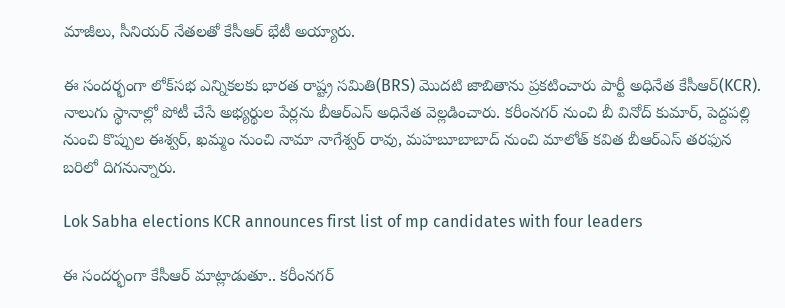మాజీలు, సీనియర్ నేతలతో కేసీఆర్ భేటీ అయ్యారు.

ఈ సందర్భంగా లోక్‌సభ ఎన్నికలకు భారత రాష్ట్ర సమితి(BRS) మొదటి జాబితాను ప్రకటించారు పార్టీ అధినేత కేసీఆర్(KCR). నాలుగు స్థానాల్లో పోటీ చేసే అభ్యర్థుల పేర్లను బీఆర్ఎస్ అధినేత వెల్లడించారు. కరీంనగర్ నుంచి బీ వినోద్ కుమార్, పెద్దపల్లి నుంచి కొప్పుల ఈశ్వర్, ఖమ్మం నుంచి నామా నాగేశ్వర్ రావు, మహబూబాబాద్ నుంచి మాలోత్ కవిత బీఆర్‌ఎస్‌ తరఫున బరిలో దిగనున్నారు.

Lok Sabha elections KCR announces first list of mp candidates with four leaders

ఈ సందర్భంగా కేసీఆర్ మాట్లాడుతూ.. కరీంనగర్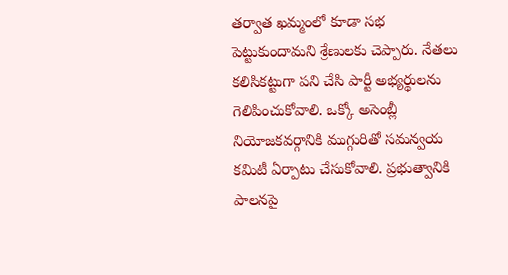తర్వాత ఖమ్మంలో కూడా సభ పెట్టుకుందామని శ్రేణులకు చెప్పారు. నేతలు కలిసికట్టుగా పని చేసి పార్టీ అభ్యర్థులను గెలిపించుకోవాలి. ఒక్కో అసెంబ్లీ నియోజకవర్గానికి ముగ్గురితో సమన్వయ కమిటీ ఏర్పాటు చేసుకోవాలి. ప్రభుత్వానికి పాలనపై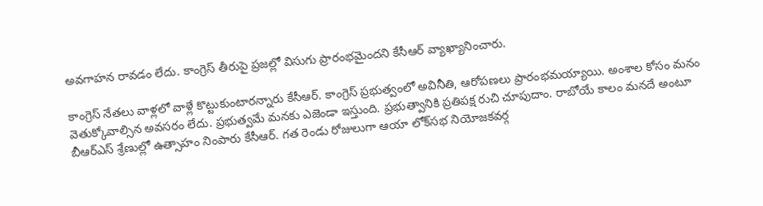అవగాహన రావడం లేదు. కాంగ్రెస్ తీరుపై ప్రజల్లో విసుగు ప్రారంభమైందని కేసీఆర్ వ్యాఖ్యానించారు.

కాంగ్రెస్ నేతలు వాళ్లలో వాళ్లే కొట్టుకుంటారన్నారు కేసీఆర్. కాంగ్రెస్ ప్రభుత్వంలో అవినీతి, ఆరోపణలు ప్రారంభమయ్యాయి. అంశాల కోసం మనం వెతుక్కోవాల్సిన అవసరం లేదు. ప్రభుత్వమే మనకు ఎజెండా ఇస్తుంది. ప్రభుత్వానికి ప్రతిపక్ష రుచి చూపుదాం. రాబోయే కాలం మనదే అంటూ బీఆర్ఎస్ శ్రేణుల్లో ఉత్సాహం నింపారు కేసీఆర్. గత రెండు రోజులుగా ఆయా లోక్‌సభ నియోజకవర్గ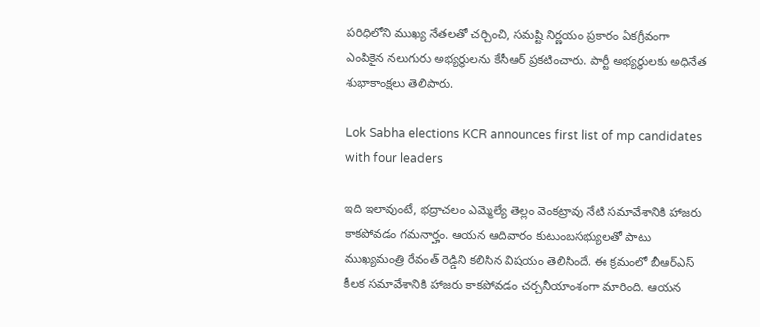పరిధిలోని ముఖ్య నేతలతో చర్చించి, సమష్టి నిర్ణయం ప్రకారం ఏకగ్రీవంగా ఎంపికైన నలుగురు అభ్యర్థులను కేసీఆర్ ప్రకటించారు. పార్టీ అభ్యర్థులకు అధినేత శుభాకాంక్షలు తెలిపారు.

Lok Sabha elections KCR announces first list of mp candidates with four leaders

ఇది ఇలావుంటే, భద్రాచలం ఎమ్మెల్యే తెల్లం వెంకట్రావు నేటి సమావేశానికి హాజరు కాకపోవడం గమనార్హం. ఆయన ఆదివారం కుటుంబసభ్యులతో పాటు ముఖ్యమంత్రి రేవంత్ రెడ్డిని కలిసిన విషయం తెలిసిందే. ఈ క్రమంలో బీఆర్‌ఎస్‌ కీలక సమావేశానికి హాజరు కాకపోవడం చర్చనీయాంశంగా మారింది. ఆయన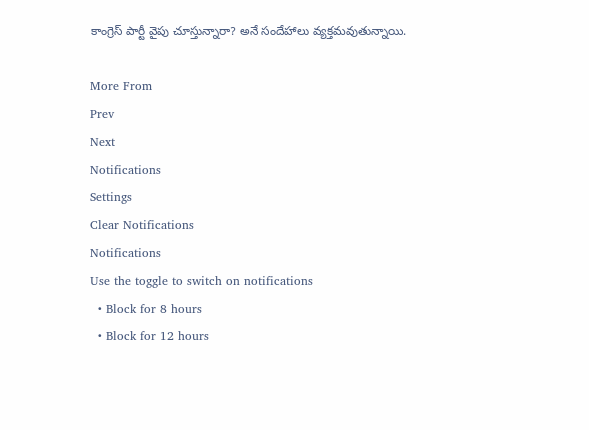కాంగ్రెస్ పార్టీ వైపు చూస్తున్నారా? అనే సందేహాలు వ్యక్తమవుతున్నాయి.

More From
Prev
Next
Notifications
Settings
Clear Notifications
Notifications
Use the toggle to switch on notifications
  • Block for 8 hours
  • Block for 12 hours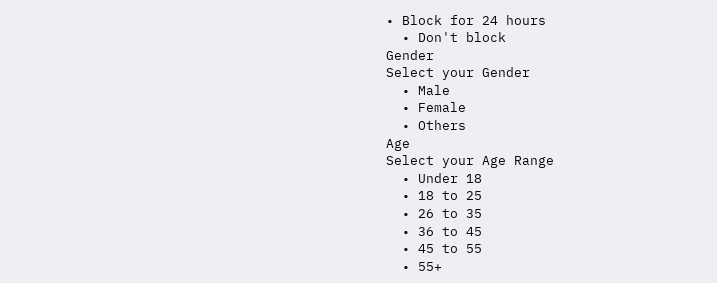• Block for 24 hours
  • Don't block
Gender
Select your Gender
  • Male
  • Female
  • Others
Age
Select your Age Range
  • Under 18
  • 18 to 25
  • 26 to 35
  • 36 to 45
  • 45 to 55
  • 55+